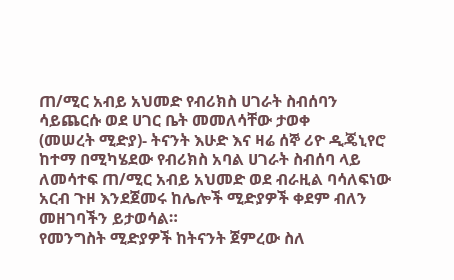ጠ/ሚር አብይ አህመድ የብሪክስ ሀገራት ስብሰባን ሳይጨርሱ ወደ ሀገር ቤት መመለሳቸው ታወቀ
(መሠረት ሚድያ)- ትናንት እሁድ እና ዛሬ ሰኞ ሪዮ ዲጄኒየሮ ከተማ በሚካሄደው የብሪክስ አባል ሀገራት ስብሰባ ላይ ለመሳተፍ ጠ/ሚር አብይ አህመድ ወደ ብራዚል ባሳለፍነው አርብ ጉዞ እንደጀመሩ ከሌሎች ሚድያዎች ቀደም ብለን መዘገባችን ይታወሳል።
የመንግስት ሚድያዎች ከትናንት ጀምረው ስለ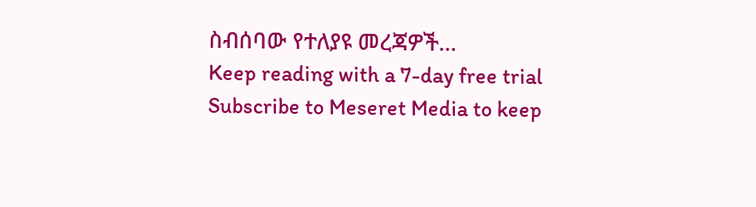ስብሰባው የተለያዩ መረጃዎች…
Keep reading with a 7-day free trial
Subscribe to Meseret Media to keep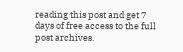reading this post and get 7 days of free access to the full post archives.